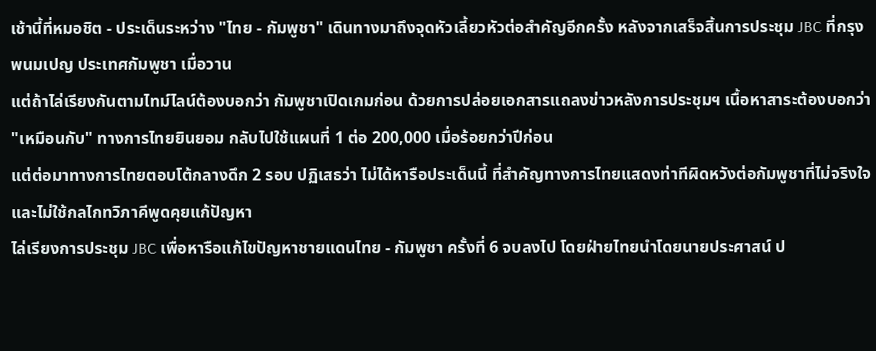เช้านี้ที่หมอชิต - ประเด็นระหว่าง "ไทย - กัมพูชา" เดินทางมาถึงจุดหัวเลี้ยวหัวต่อสำคัญอีกครั้ง หลังจากเสร็จสิ้นการประชุม JBC ที่กรุงพนมเปญ ประเทศกัมพูชา เมื่อวาน
แต่ถ้าไล่เรียงกันตามไทม์ไลน์ต้องบอกว่า กัมพูชาเปิดเกมก่อน ด้วยการปล่อยเอกสารแถลงข่าวหลังการประชุมฯ เนื้อหาสาระต้องบอกว่า "เหมือนกับ" ทางการไทยยินยอม กลับไปใช้แผนที่ 1 ต่อ 200,000 เมื่อร้อยกว่าปีก่อน
แต่ต่อมาทางการไทยตอบโต้กลางดึก 2 รอบ ปฏิเสธว่า ไม่ได้หารือประเด็นนี้ ที่สำคัญทางการไทยแสดงท่าทีผิดหวังต่อกัมพูชาที่ไม่จริงใจ และไม่ใช้กลไกทวิภาคีพูดคุยแก้ปัญหา
ไล่เรียงการประชุม JBC เพื่อหารือแก้ไขปัญหาชายแดนไทย - กัมพูชา ครั้งที่ 6 จบลงไป โดยฝ่ายไทยนำโดยนายประศาสน์ ป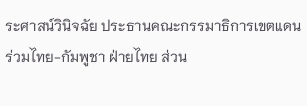ระศาสน์วินิจฉัย ประธานคณะกรรมาธิการเขตแดนร่วมไทย-กัมพูชา ฝ่ายไทย ส่วน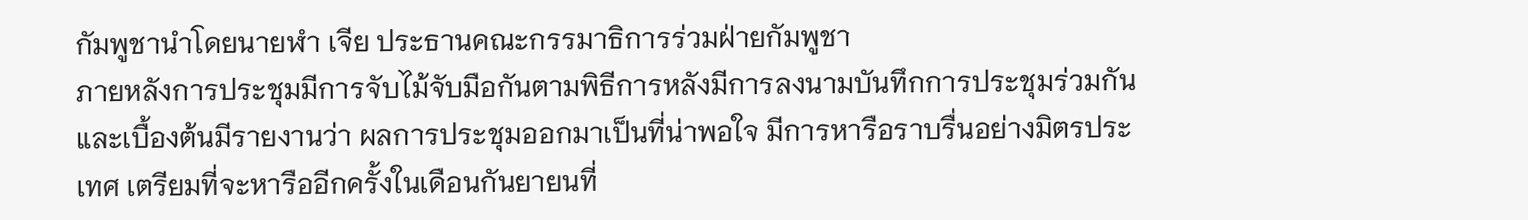กัมพูชานำโดยนายฬำ เจีย ประธานคณะกรรมาธิการร่วมฝ่ายกัมพูชา
ภายหลังการประชุมมีการจับไม้จับมือกันตามพิธีการหลังมีการลงนามบันทึกการประชุมร่วมกัน และเบื้องต้นมีรายงานว่า ผลการประชุมออกมาเป็นที่น่าพอใจ มีการหารือราบรื่นอย่างมิตรประเทศ เตรียมที่จะหารืออีกครั้งในเดือนกันยายนที่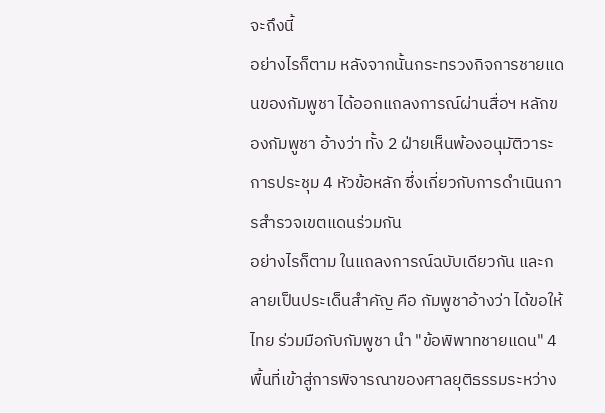จะถึงนี้
อย่างไรก็ตาม หลังจากนั้นกระทรวงกิจการชายแดนของกัมพูชา ได้ออกแถลงการณ์ผ่านสื่อฯ หลักของกัมพูชา อ้างว่า ทั้ง 2 ฝ่ายเห็นพ้องอนุมัติวาระการประชุม 4 หัวข้อหลัก ซึ่งเกี่ยวกับการดำเนินการสำรวจเขตแดนร่วมกัน
อย่างไรก็ตาม ในแถลงการณ์ฉบับเดียวกัน และกลายเป็นประเด็นสำคัญ คือ กัมพูชาอ้างว่า ได้ขอให้ไทย ร่วมมือกับกัมพูชา นำ "ข้อพิพาทชายแดน" 4 พื้นที่เข้าสู่การพิจารณาของศาลยุติธรรมระหว่าง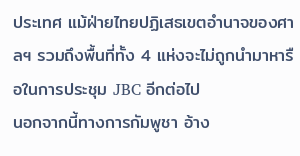ประเทศ แม้ฝ่ายไทยปฏิเสธเขตอำนาจของศาลฯ รวมถึงพื้นที่ทั้ง 4 แห่งจะไม่ถูกนำมาหารือในการประชุม JBC อีกต่อไป
นอกจากนี้ทางการกัมพูชา อ้าง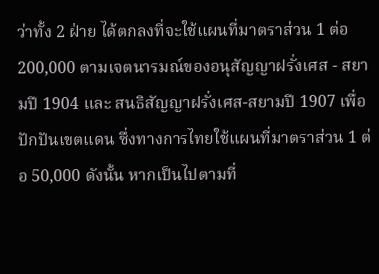ว่าทั้ง 2 ฝ่าย ได้ตกลงที่จะใช้แผนที่มาตราส่วน 1 ต่อ 200,000 ตามเจตนารมณ์ของอนุสัญญาฝรั่งเศส - สยามปี 1904 และ สนธิสัญญาฝรั่งเศส-สยามปี 1907 เพื่อปักปันเขตแดน ซึ่งทางการไทยใช้แผนที่มาตราส่วน 1 ต่อ 50,000 ดังนั้น หากเป็นไปตามที่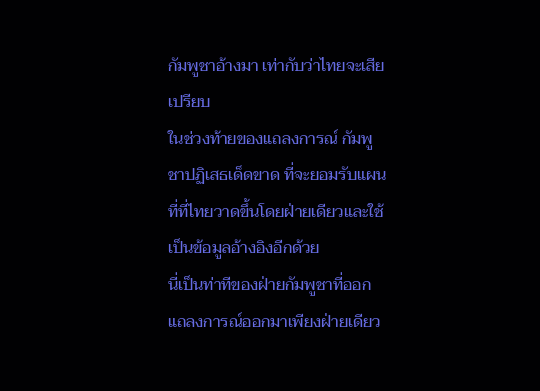กัมพูชาอ้างมา เท่ากับว่าไทยจะเสียเปรียบ
ในช่วงท้ายของแถลงการณ์ กัมพูชาปฏิเสธเด็ดขาด ที่จะยอมรับแผนที่ที่ไทยวาดขึ้นโดยฝ่ายเดียวและใช้เป็นข้อมูลอ้างอิงอีกด้วย
นี่เป็นท่าทีของฝ่ายกัมพูชาที่ออกแถลงการณ์ออกมาเพียงฝ่ายเดียว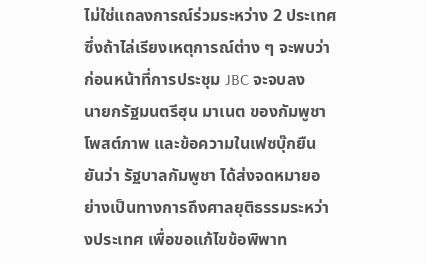ไม่ใช่แถลงการณ์ร่วมระหว่าง 2 ประเทศ ซึ่งถ้าไล่เรียงเหตุการณ์ต่าง ๆ จะพบว่าก่อนหน้าที่การประชุม JBC จะจบลง
นายกรัฐมนตรีฮุน มาเนต ของกัมพูชา โพสต์ภาพ และข้อความในเฟซบุ๊กยืนยันว่า รัฐบาลกัมพูชา ได้ส่งจดหมายอย่างเป็นทางการถึงศาลยุติธรรมระหว่างประเทศ เพื่อขอแก้ไขข้อพิพาท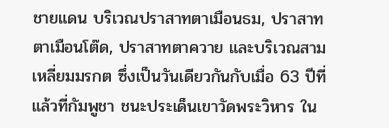ชายแดน บริเวณปราสาทตาเมือนธม, ปราสาทตาเมือนโต๊ด, ปราสาทตาควาย และบริเวณสามเหลี่ยมมรกต ซึ่งเป็นวันเดียวกันกับเมื่อ 63 ปีที่แล้วที่กัมพูชา ชนะประเด็นเขาวัดพระวิหาร ใน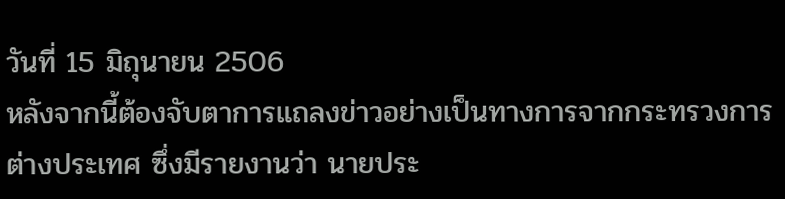วันที่ 15 มิถุนายน 2506
หลังจากนี้ต้องจับตาการแถลงข่าวอย่างเป็นทางการจากกระทรวงการต่างประเทศ ซึ่งมีรายงานว่า นายประ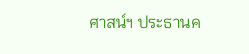ศาสน์ฯ ประธานค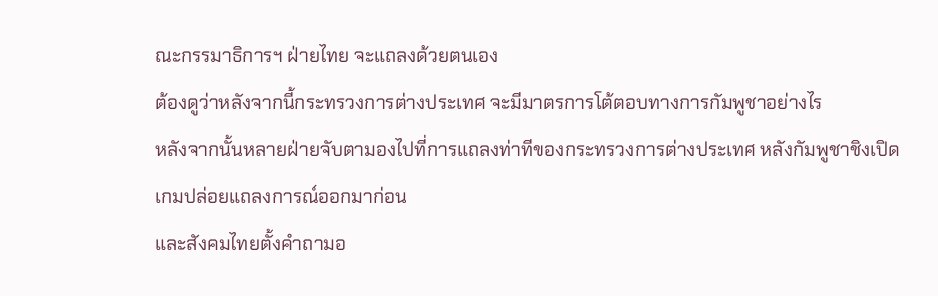ณะกรรมาธิการฯ ฝ่ายไทย จะแถลงด้วยตนเอง
ต้องดูว่าหลังจากนี้กระทรวงการต่างประเทศ จะมีมาตรการโต้ตอบทางการกัมพูชาอย่างไร
หลังจากนั้นหลายฝ่ายจับตามองไปที่การแถลงท่าทีของกระทรวงการต่างประเทศ หลังกัมพูชาชิงเปิดเกมปล่อยแถลงการณ์ออกมาก่อน
และสังคมไทยตั้งคำถามอ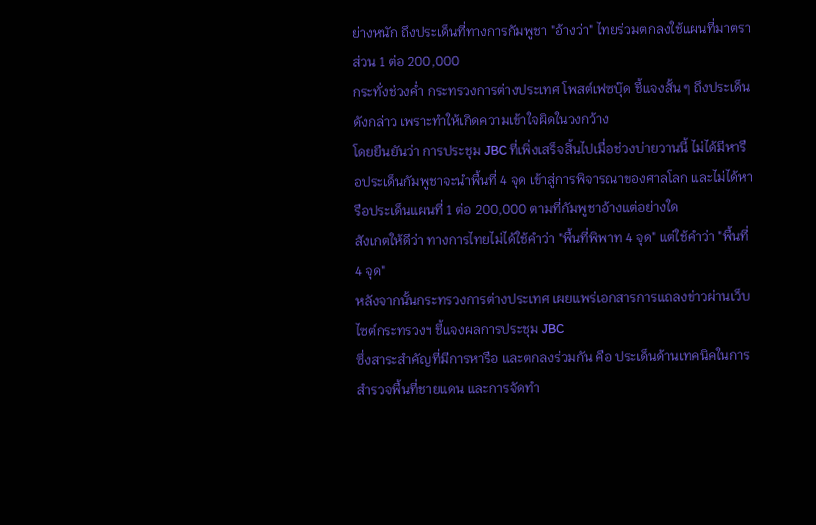ย่างหนัก ถึงประเด็นที่ทางการกัมพูชา "อ้างว่า" ไทยร่วมตกลงใช้แผนที่มาตราส่วน 1 ต่อ 200,000
กระทั่งช่วงค่ำ กระทรวงการต่างประเทศ โพสต์เฟซบุ๊ด ชี้แจงสั้น ๆ ถึงประเด็นดังกล่าว เพราะทำให้เกิดความเข้าใจผิดในวงกว้าง
โดยยืนยันว่า การประชุม JBC ที่เพิ่งเสร็จสิ้นไปเมื่อช่วงบ่ายวานนี้ ไม่ได้มีหารือประเด็นกัมพูชาจะนำพื้นที่ 4 จุด เข้าสู่การพิจารณาของศาลโลก และไม่ได้หารือประเด็นแผนที่ 1 ต่อ 200,000 ตามที่กัมพูชาอ้างแต่อย่างใด
สังเกตให้ดีว่า ทางการไทยไม่ได้ใช้คำว่า "พื้นที่พิพาท 4 จุด" แต่ใช้คำว่า "พื้นที่ 4 จุด"
หลังจากนั้นกระทรวงการต่างประเทศ เผยแพร่เอกสารการแถลงข่าวผ่านเว็บไซต์กระทรวงฯ ชี้แจงผลการประชุม JBC
ซึ่งสาระสำคัญที่มีการหารือ และตกลงร่วมกัน คือ ประเด็นด้านเทคนิคในการสำรวจพื้นที่ชายแดน และการจัดทำ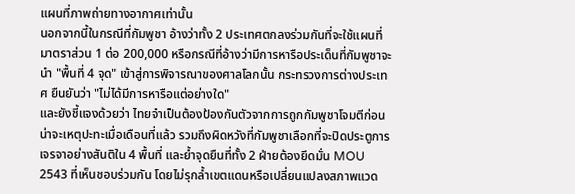แผนที่ภาพถ่ายทางอากาศเท่านั้น
นอกจากนี้ในกรณีที่กัมพูชา อ้างว่าทั้ง 2 ประเทศตกลงร่วมกันที่จะใช้แผนที่มาตราส่วน 1 ต่อ 200,000 หรือกรณีที่อ้างว่ามีการหารือประเด็นที่กัมพูชาจะนำ "พื้นที่ 4 จุด" เข้าสู่การพิจารณาของศาลโลกนั้น กระทรวงการต่างประเทศ ยืนยันว่า "ไม่ได้มีการหารือแต่อย่างใด"
และยังชี้แจงด้วยว่า ไทยจำเป็นต้องป้องกันตัวจากการถูกกัมพูชาโจมตีก่อน น่าจะเหตุปะทะเมื่อเดือนที่แล้ว รวมถึงผิดหวังที่กัมพูชาเลือกที่จะปิดประตูการเจรจาอย่างสันติใน 4 พื้นที่ และย้ำจุดยืนที่ทั้ง 2 ฝ่ายต้องยึดมั่น MOU 2543 ที่เห็นชอบร่วมกัน โดยไม่รุกล้ำเขตแดนหรือเปลี่ยนแปลงสภาพแวด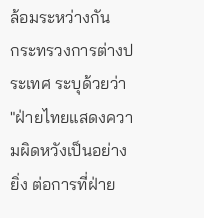ล้อมระหว่างกัน
กระทรวงการต่างประเทศ ระบุด้วยว่า "ฝ่ายไทยแสดงความผิดหวังเป็นอย่างยิ่ง ต่อการที่ฝ่าย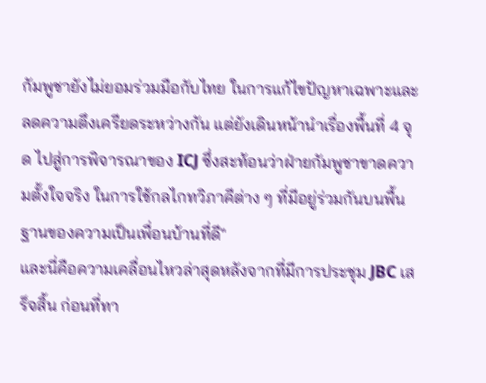กัมพูชายังไม่ยอมร่วมมือกับไทย ในการแก้ไขปัญหาเฉพาะและลดความตึงเครียดระหว่างกัน แต่ยังเดินหน้านำเรื่องพื้นที่ 4 จุด ไปสู่การพิจารณาของ ICJ ซึ่งสะท้อนว่าฝ่ายกัมพูชาขาดความตั้งใจจริง ในการใช้กลไกทวิภาคีต่าง ๆ ที่มีอยู่ร่วมกันบนพื้นฐานของความเป็นเพื่อนบ้านที่ดี"
และนี่คือความเคลื่อนไหวล่าสุดหลังจากที่มีการประชุม JBC เสร็จสิ้น ก่อนที่ทา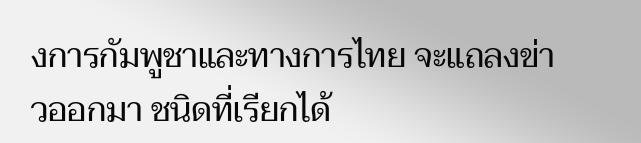งการกัมพูชาและทางการไทย จะแถลงข่าวออกมา ชนิดที่เรียกได้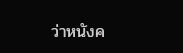ว่าหนังค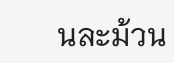นละม้วน